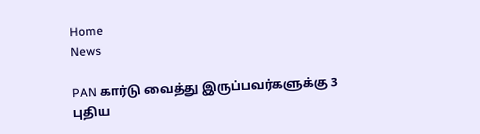Home
News

PAN கார்டு வைத்து இருப்பவர்களுக்கு 3 புதிய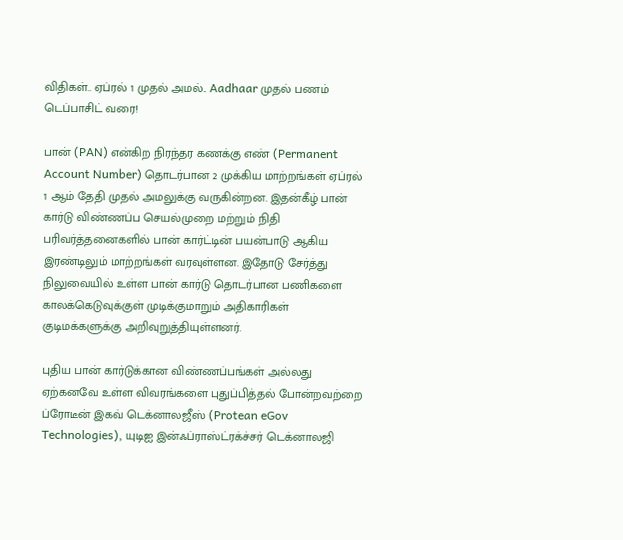விதிகள்.. ஏப்ரல் 1 முதல் அமல்.. Aadhaar முதல் பணம் டெப்பாசிட் வரை!

பான் (PAN) என்கிற நிரந்தர கணக்கு எண் (Permanent Account Number) தொடர்பான 2 முக்கிய மாற்றங்கள் ஏப்ரல் 1 ஆம் தேதி முதல் அமலுக்கு வருகின்றன. இதன்கீழ் பான் கார்டு விண்ணப்ப செயல்முறை மற்றும் நிதி பரிவர்த்தனைகளில் பான் கார்ட்டின் பயன்பாடு ஆகிய இரண்டிலும் மாற்றங்கள் வரவுள்ளன. இதோடு சேர்த்து நிலுவையில் உள்ள பான் கார்டு தொடர்பான பணிகளை காலக்கெடுவுக்குள் முடிக்குமாறும் அதிகாரிகள் குடிமக்களுக்கு அறிவுறுத்தியுள்ளனர்.

புதிய பான் கார்டுக்கான விண்ணப்பங்கள் அல்லது ஏற்கனவே உள்ள விவரங்களை புதுப்பித்தல் போன்றவற்றை ப்ரோடீன் இகவ் டெக்னாலஜீஸ் (Protean eGov Technologies), யுடிஐ இன்ஃப்ராஸ்ட்ரக்ச்சர் டெக்னாலஜி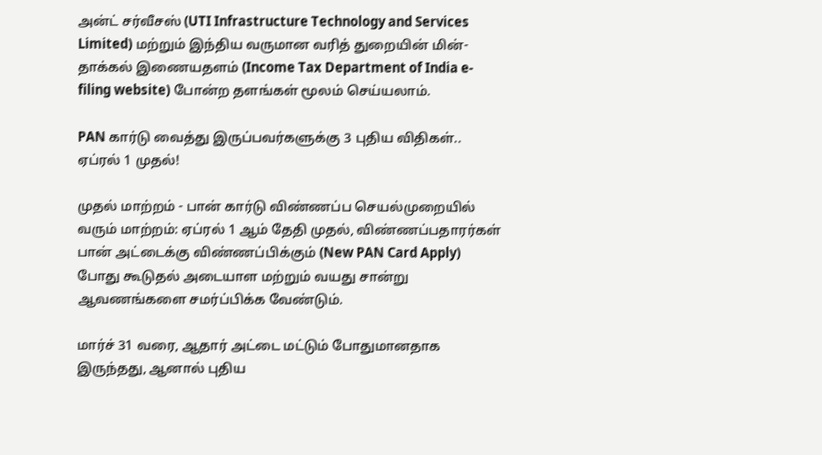அன்ட் சர்வீசஸ் (UTI Infrastructure Technology and Services Limited) மற்றும் இந்திய வருமான வரித் துறையின் மின்-தாக்கல் இணையதளம் (Income Tax Department of India e-filing website) போன்ற தளங்கள் மூலம் செய்யலாம்.

PAN கார்டு வைத்து இருப்பவர்களுக்கு 3 புதிய விதிகள்.. ஏப்ரல் 1 முதல்!

முதல் மாற்றம் - பான் கார்டு விண்ணப்ப செயல்முறையில் வரும் மாற்றம்: ஏப்ரல் 1 ஆம் தேதி முதல், விண்ணப்பதாரர்கள் பான் அட்டைக்கு விண்ணப்பிக்கும் (New PAN Card Apply) போது கூடுதல் அடையாள மற்றும் வயது சான்று ஆவணங்களை சமர்ப்பிக்க வேண்டும்.

மார்ச் 31 வரை, ஆதார் அட்டை மட்டும் போதுமானதாக இருந்தது, ஆனால் புதிய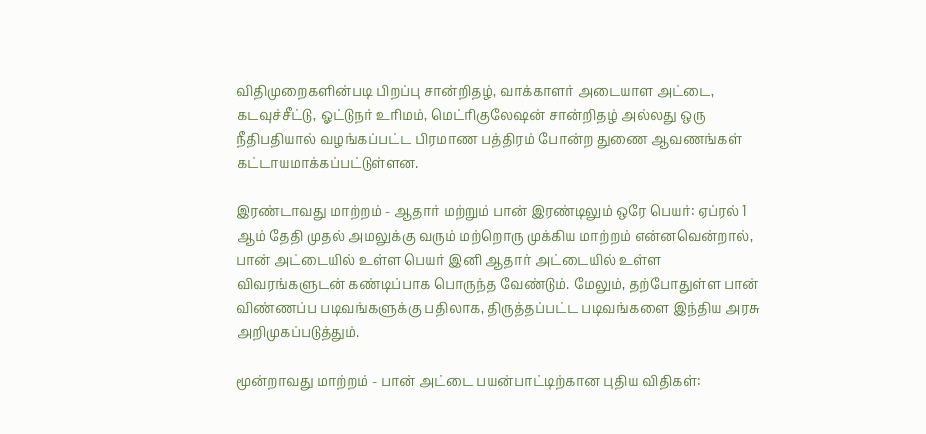விதிமுறைகளின்படி பிறப்பு சான்றிதழ், வாக்காளர் அடையாள அட்டை, கடவுச்சீட்டு, ஓட்டுநர் உரிமம், மெட்ரிகுலேஷன் சான்றிதழ் அல்லது ஒரு நீதிபதியால் வழங்கப்பட்ட பிரமாண பத்திரம் போன்ற துணை ஆவணங்கள் கட்டாயமாக்கப்பட்டுள்ளன.

இரண்டாவது மாற்றம் - ஆதார் மற்றும் பான் இரண்டிலும் ஒரே பெயர்: ஏப்ரல் 1 ஆம் தேதி முதல் அமலுக்கு வரும் மற்றொரு முக்கிய மாற்றம் என்னவென்றால், பான் அட்டையில் உள்ள பெயர் இனி ஆதார் அட்டையில் உள்ள விவரங்களுடன் கண்டிப்பாக பொருந்த வேண்டும். மேலும், தற்போதுள்ள பான் விண்ணப்ப படிவங்களுக்கு பதிலாக, திருத்தப்பட்ட படிவங்களை இந்திய அரசு அறிமுகப்படுத்தும்.

மூன்றாவது மாற்றம் - பான் அட்டை பயன்பாட்டிற்கான புதிய விதிகள்: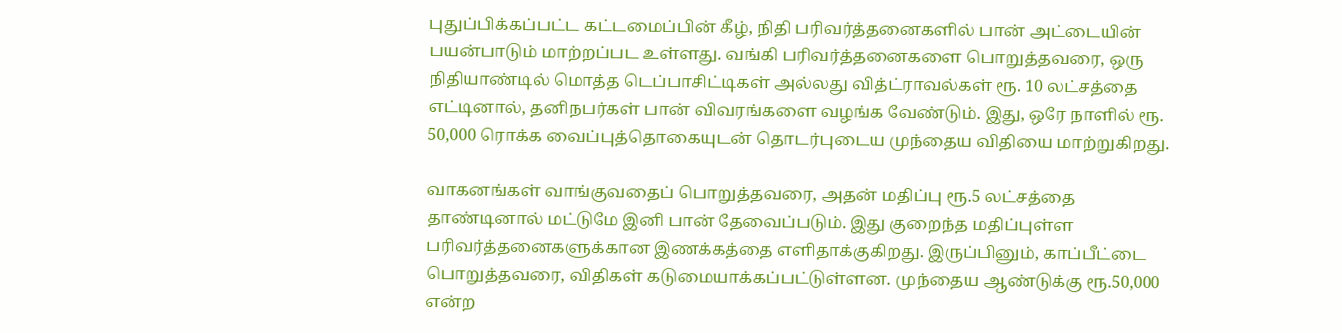புதுப்பிக்கப்பட்ட கட்டமைப்பின் கீழ், நிதி பரிவர்த்தனைகளில் பான் அட்டையின் பயன்பாடும் மாற்றப்பட உள்ளது. வங்கி பரிவர்த்தனைகளை பொறுத்தவரை, ஒரு நிதியாண்டில் மொத்த டெப்பாசிட்டிகள் அல்லது வித்ட்ராவல்கள் ரூ. 10 லட்சத்தை எட்டினால், தனிநபர்கள் பான் விவரங்களை வழங்க வேண்டும். இது, ஒரே நாளில் ரூ. 50,000 ரொக்க வைப்புத்தொகையுடன் தொடர்புடைய முந்தைய விதியை மாற்றுகிறது.

வாகனங்கள் வாங்குவதைப் பொறுத்தவரை, அதன் மதிப்பு ரூ.5 லட்சத்தை தாண்டினால் மட்டுமே இனி பான் தேவைப்படும். இது குறைந்த மதிப்புள்ள பரிவர்த்தனைகளுக்கான இணக்கத்தை எளிதாக்குகிறது. இருப்பினும், காப்பீட்டை பொறுத்தவரை, விதிகள் கடுமையாக்கப்பட்டுள்ளன. முந்தைய ஆண்டுக்கு ரூ.50,000 என்ற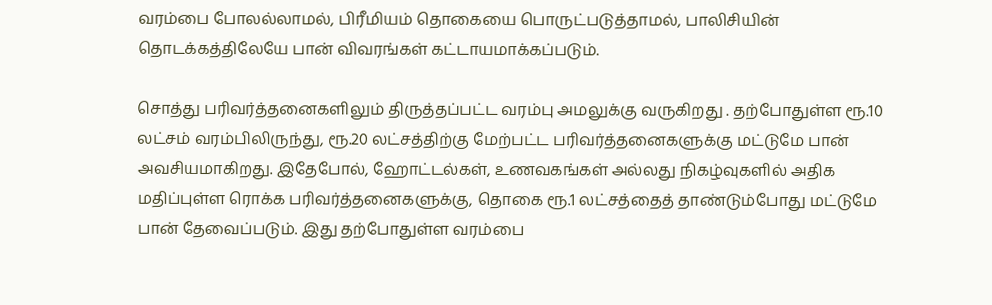வரம்பை போலல்லாமல், பிரீமியம் தொகையை பொருட்படுத்தாமல், பாலிசியின் தொடக்கத்திலேயே பான் விவரங்கள் கட்டாயமாக்கப்படும்.

சொத்து பரிவர்த்தனைகளிலும் திருத்தப்பட்ட வரம்பு அமலுக்கு வருகிறது . தற்போதுள்ள ரூ.10 லட்சம் வரம்பிலிருந்து, ரூ.20 லட்சத்திற்கு மேற்பட்ட பரிவர்த்தனைகளுக்கு மட்டுமே பான் அவசியமாகிறது. இதேபோல், ஹோட்டல்கள், உணவகங்கள் அல்லது நிகழ்வுகளில் அதிக மதிப்புள்ள ரொக்க பரிவர்த்தனைகளுக்கு, தொகை ரூ.1 லட்சத்தைத் தாண்டும்போது மட்டுமே பான் தேவைப்படும். இது தற்போதுள்ள வரம்பை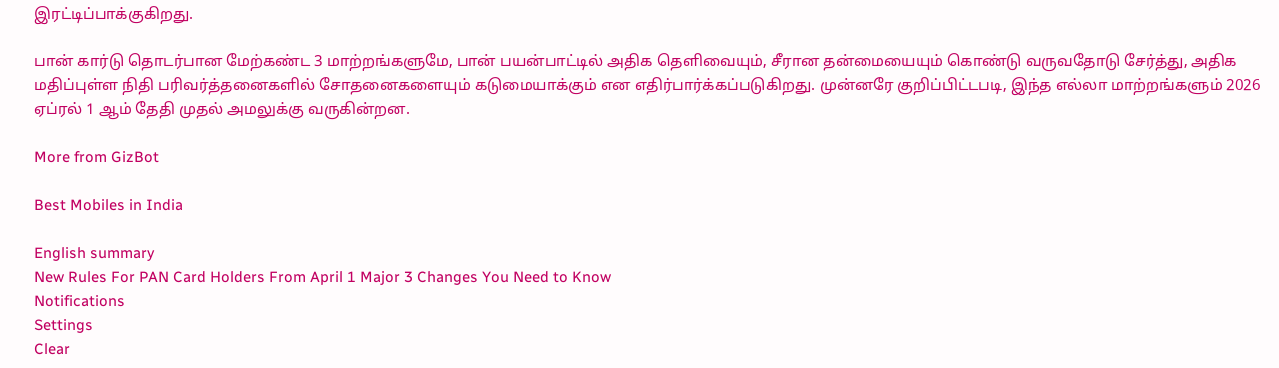இரட்டிப்பாக்குகிறது.

பான் கார்டு தொடர்பான மேற்கண்ட 3 மாற்றங்களுமே, பான் பயன்பாட்டில் அதிக தெளிவையும், சீரான தன்மையையும் கொண்டு வருவதோடு சேர்த்து, அதிக மதிப்புள்ள நிதி பரிவர்த்தனைகளில் சோதனைகளையும் கடுமையாக்கும் என எதிர்பார்க்கப்படுகிறது. முன்னரே குறிப்பிட்டபடி, இந்த எல்லா மாற்றங்களும் 2026 ஏப்ரல் 1 ஆம் தேதி முதல் அமலுக்கு வருகின்றன.

More from GizBot

Best Mobiles in India

English summary
New Rules For PAN Card Holders From April 1 Major 3 Changes You Need to Know
Notifications
Settings
Clear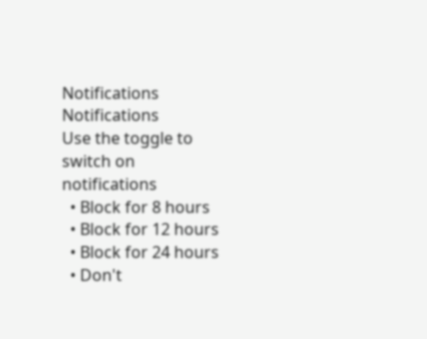Notifications
Notifications
Use the toggle to switch on notifications
  • Block for 8 hours
  • Block for 12 hours
  • Block for 24 hours
  • Don't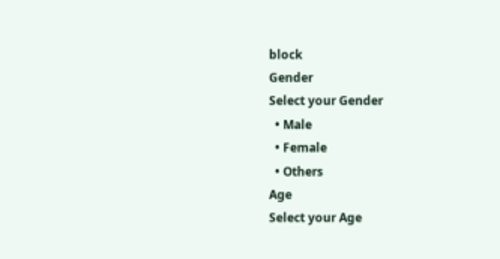block
Gender
Select your Gender
  • Male
  • Female
  • Others
Age
Select your Age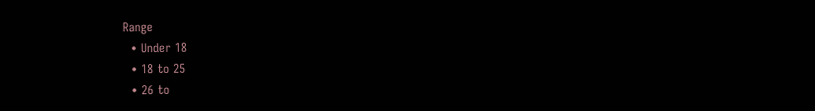Range
  • Under 18
  • 18 to 25
  • 26 to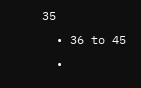35
  • 36 to 45
  •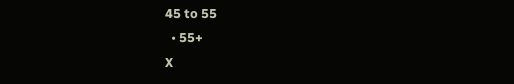45 to 55
  • 55+
X